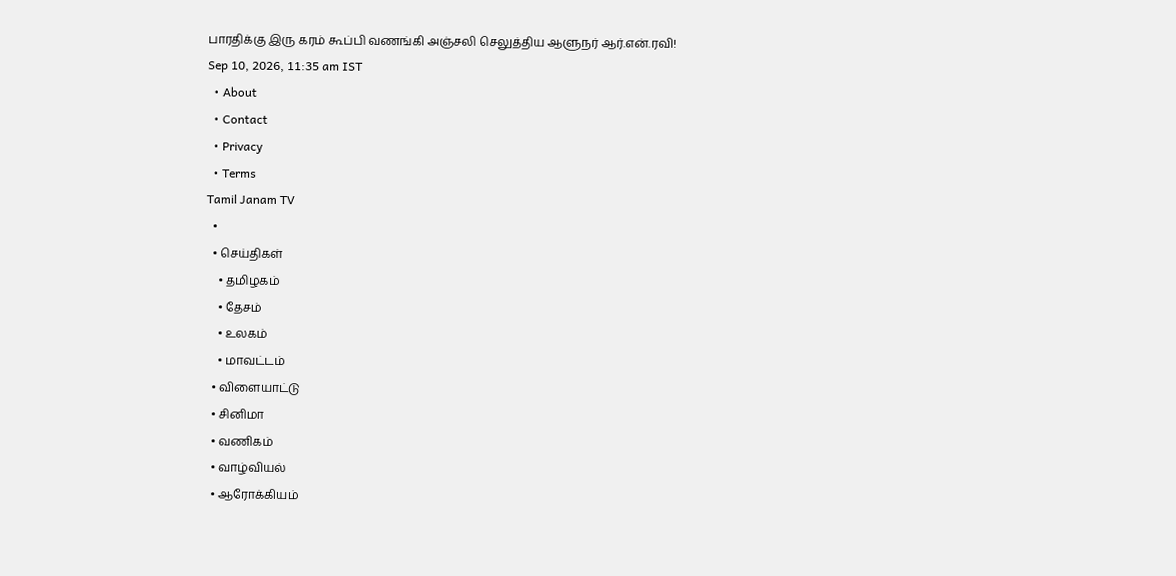பாரதிக்கு இரு கரம் கூப்பி வணங்கி அஞ்சலி செலுத்திய ஆளுநர் ஆர்.என்.ரவி!
Sep 10, 2026, 11:35 am IST
  • About
  • Contact
  • Privacy
  • Terms
Tamil Janam TV
  •
  • செய்திகள்
    • தமிழகம்
    • தேசம்
    • உலகம்
    • மாவட்டம்
  • விளையாட்டு
  • சினிமா
  • வணிகம்
  • வாழ்வியல்
  • ஆரோக்கியம்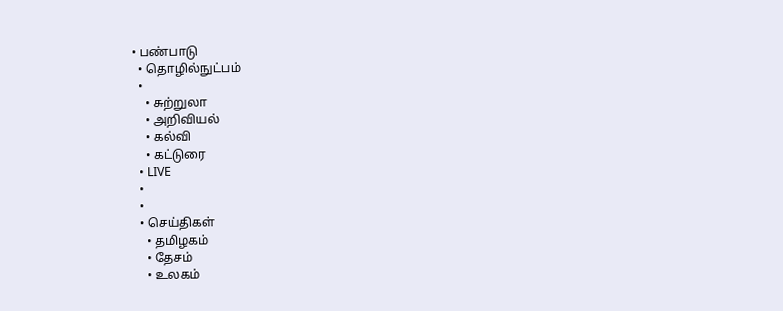• பண்பாடு
  • தொழில்நுட்பம்
  •
    • சுற்றுலா
    • அறிவியல்
    • கல்வி
    • கட்டுரை
  • LIVE
  •
  •
  • செய்திகள்
    • தமிழகம்
    • தேசம்
    • உலகம்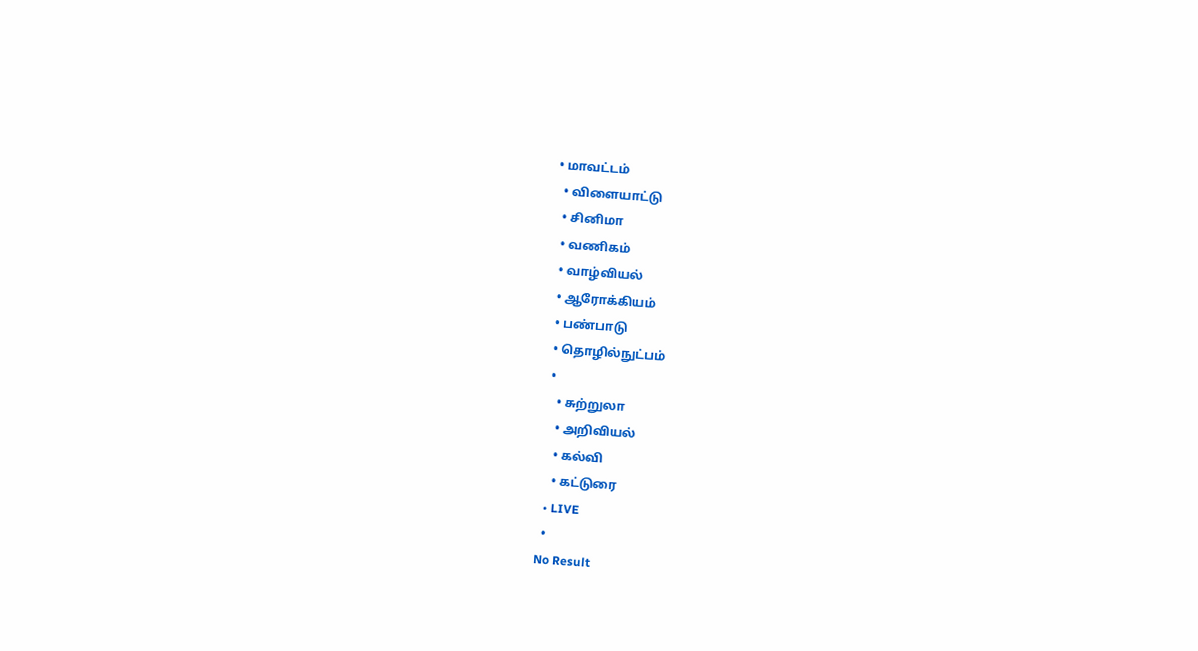• மாவட்டம்
  • விளையாட்டு
  • சினிமா
  • வணிகம்
  • வாழ்வியல்
  • ஆரோக்கியம்
  • பண்பாடு
  • தொழில்நுட்பம்
  •
    • சுற்றுலா
    • அறிவியல்
    • கல்வி
    • கட்டுரை
  • LIVE
  •
No Result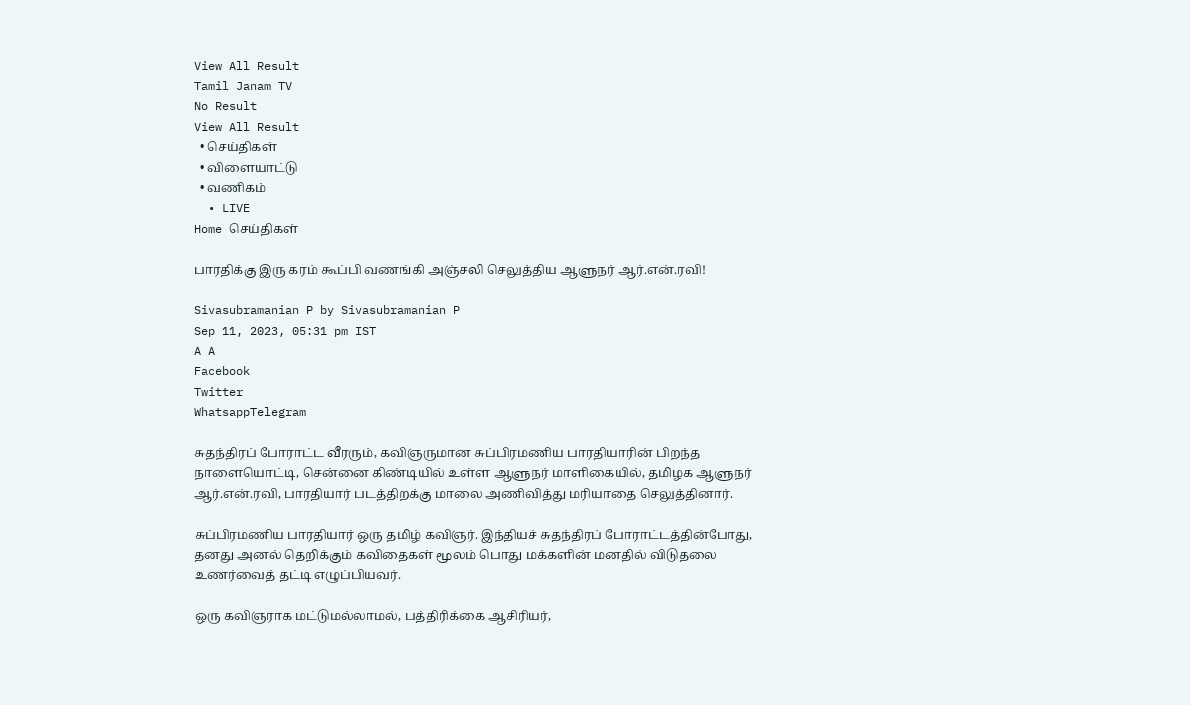View All Result
Tamil Janam TV
No Result
View All Result
  • செய்திகள்
  • விளையாட்டு
  • வணிகம்
  • LIVE
Home செய்திகள்

பாரதிக்கு இரு கரம் கூப்பி வணங்கி அஞ்சலி செலுத்திய ஆளுநர் ஆர்.என்.ரவி!

Sivasubramanian P by Sivasubramanian P
Sep 11, 2023, 05:31 pm IST
A A
Facebook
Twitter
WhatsappTelegram

சுதந்திரப் போராட்ட வீரரும், கவிஞருமான சுப்பிரமணிய பாரதியாரின் பிறந்த நாளையொட்டி, சென்னை கிண்டியில் உள்ள ஆளுநர் மாளிகையில், தமிழக ஆளுநர் ஆர்.என்.ரவி, பாரதியார் படத்திறக்கு மாலை அணிவித்து மரியாதை செலுத்தினார்.

சுப்பிரமணிய பாரதியார் ஒரு தமிழ் கவிஞர். இந்தியச் சுதந்திரப் போராட்டத்தின்போது, தனது அனல் தெறிக்கும் கவிதைகள் மூலம் பொது மக்களின் மனதில் விடுதலை உணர்வைத் தட்டி எழுப்பியவர்.

ஒரு கவிஞராக மட்டுமல்லாமல், பத்திரிக்கை ஆசிரியர்,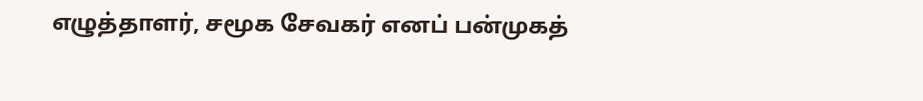எழுத்தாளர், சமூக சேவகர் எனப் பன்முகத்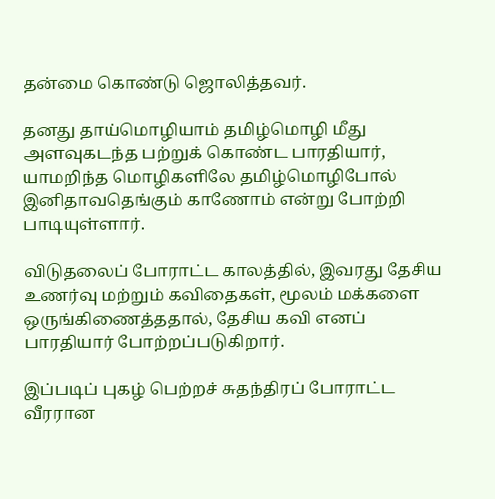தன்மை கொண்டு ஜொலித்தவர்.

தனது தாய்மொழியாம் தமிழ்மொழி மீது அளவுகடந்த பற்றுக் கொண்ட பாரதியார், யாமறிந்த மொழிகளிலே தமிழ்மொழிபோல் இனிதாவதெங்கும் காணோம் என்று போற்றி பாடியுள்ளார்.

விடுதலைப் போராட்ட காலத்தில், இவரது தேசிய உணர்வு மற்றும் கவிதைகள், மூலம் மக்களை ஒருங்கிணைத்ததால், தேசிய கவி எனப் பாரதியார் போற்றப்படுகிறார்.

இப்படிப் புகழ் பெற்றச் சுதந்திரப் போராட்ட வீரரான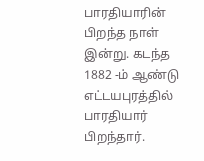பாரதியாரின் பிறந்த நாள் இன்று. கடந்த 1882 -ம் ஆண்டு எட்டயபுரத்தில் பாரதியார் பிறந்தார்.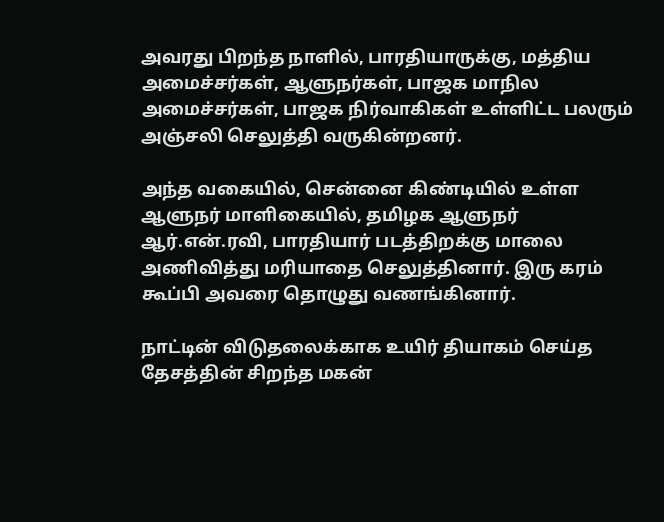அவரது பிறந்த நாளில், பாரதியாருக்கு, மத்திய அமைச்சர்கள், ஆளுநர்கள், பாஜக மாநில அமைச்சர்கள், பாஜக நிர்வாகிகள் உள்ளிட்ட பலரும் அஞ்சலி செலுத்தி வருகின்றனர்.

அந்த வகையில், சென்னை கிண்டியில் உள்ள ஆளுநர் மாளிகையில், தமிழக ஆளுநர் ஆர்.என்.ரவி, பாரதியார் படத்திறக்கு மாலை அணிவித்து மரியாதை செலுத்தினார். இரு கரம் கூப்பி அவரை தொழுது வணங்கினார்.

நாட்டின் விடுதலைக்காக உயிர் தியாகம் செய்த தேசத்தின் சிறந்த மகன்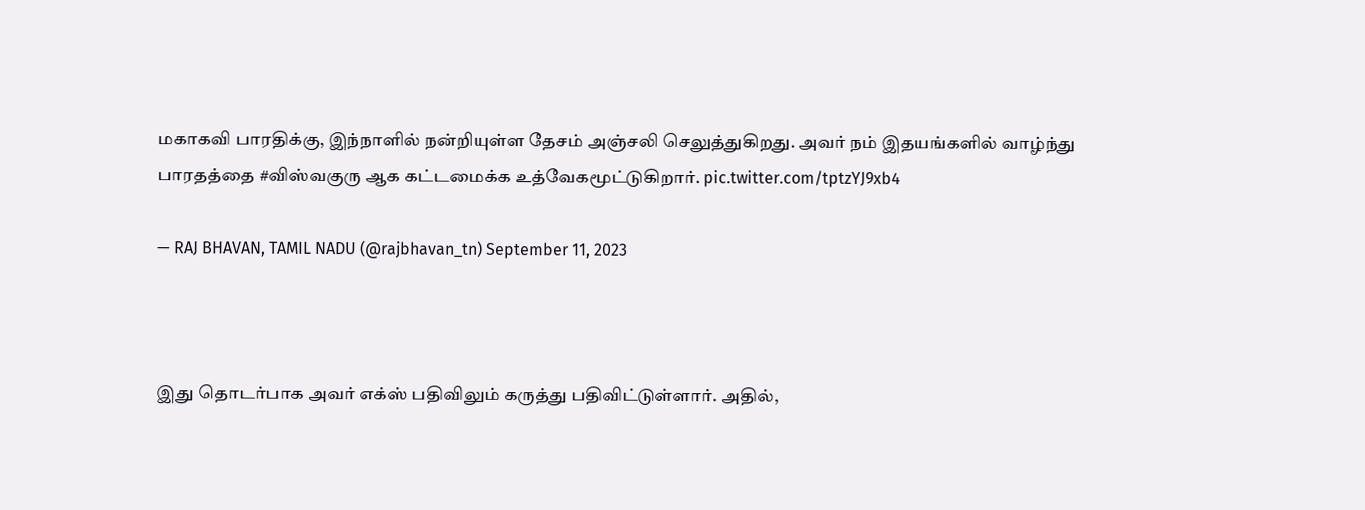மகாகவி பாரதிக்கு, இந்நாளில் நன்றியுள்ள தேசம் அஞ்சலி செலுத்துகிறது. அவர் நம் இதயங்களில் வாழ்ந்து பாரதத்தை #விஸ்வகுரு ஆக கட்டமைக்க உத்வேகமூட்டுகிறார். pic.twitter.com/tptzYJ9xb4

— RAJ BHAVAN, TAMIL NADU (@rajbhavan_tn) September 11, 2023



இது தொடர்பாக அவர் எக்ஸ் பதிவிலும் கருத்து பதிவிட்டுள்ளார். அதில்,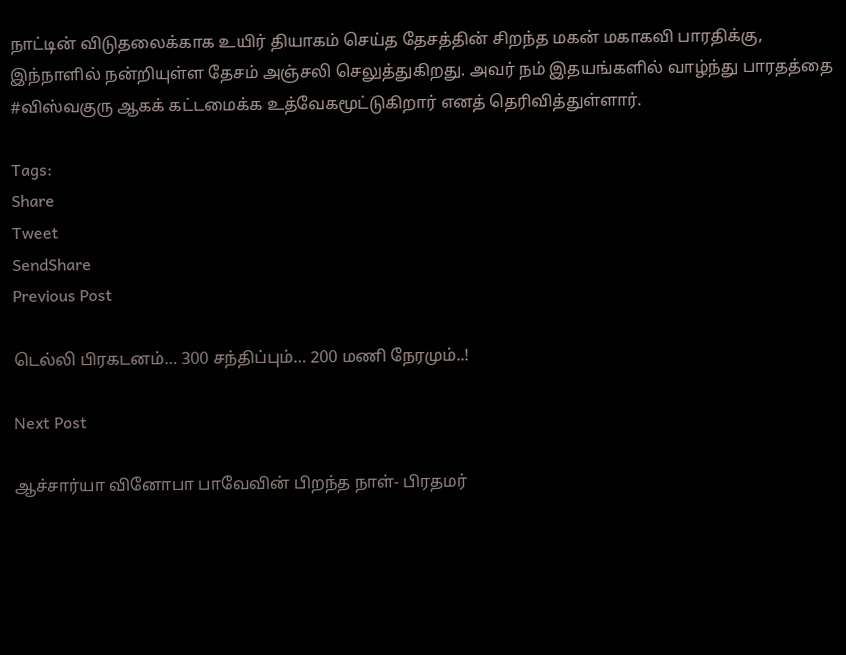நாட்டின் விடுதலைக்காக உயிர் தியாகம் செய்த தேசத்தின் சிறந்த மகன் மகாகவி பாரதிக்கு, இந்நாளில் நன்றியுள்ள தேசம் அஞ்சலி செலுத்துகிறது. அவர் நம் இதயங்களில் வாழ்ந்து பாரதத்தை #விஸ்வகுரு ஆகக் கட்டமைக்க உத்வேகமூட்டுகிறார் எனத் தெரிவித்துள்ளார்.

Tags:
Share
Tweet
SendShare
Previous Post

டெல்லி பிரகடனம்… 300 சந்திப்பும்… 200 மணி நேரமும்..!

Next Post

ஆச்சார்யா வினோபா பாவேவின் பிறந்த நாள்- பிரதமர்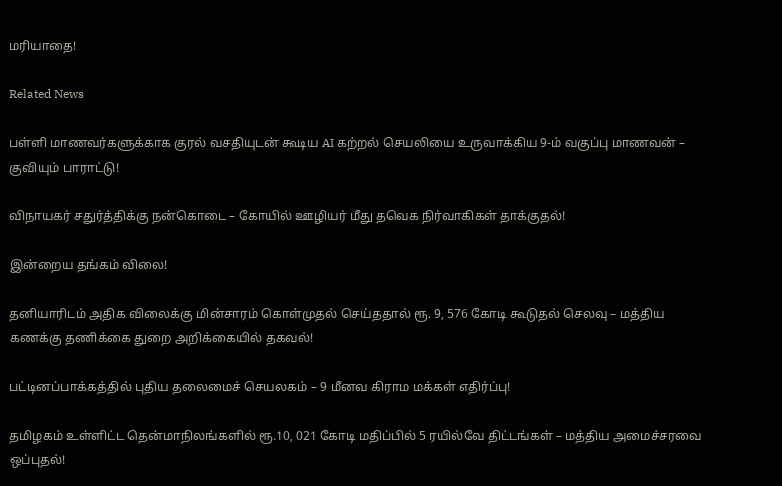மரியாதை!

Related News

பள்ளி மாணவர்களுக்காக குரல் வசதியுடன் கூடிய AI கற்றல் செயலியை உருவாக்கிய 9-ம் வகுப்பு மாணவன் – குவியும் பாராட்டு!

விநாயகர் சதுர்த்திக்கு நன்கொடை – கோயில் ஊழியர் மீது தவெக நிர்வாகிகள் தாக்குதல்!

இன்றைய தங்கம் விலை!

தனியாரிடம் அதிக விலைக்கு மின்சாரம் கொள்முதல் செய்ததால் ரூ. 9, 576 கோடி கூடுதல் செலவு – மத்திய கணக்கு தணிக்கை துறை அறிக்கையில் தகவல்!

பட்டினப்பாக்கத்தில் புதிய தலைமைச் செயலகம் – 9 மீனவ கிராம மக்கள் எதிர்ப்பு!

தமிழகம் உள்ளிட்ட தென்மாநிலங்களில் ரூ.10, 021 கோடி மதிப்பில் 5 ரயில்வே திட்டங்கள் – மத்திய அமைச்சரவை ஒப்புதல்!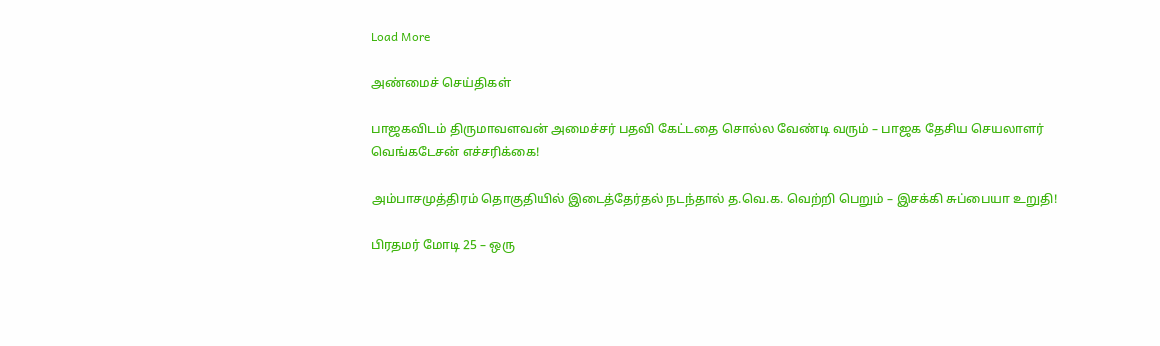Load More

அண்மைச் செய்திகள்

பாஜகவிடம் திருமாவளவன் அமைச்சர் பதவி கேட்டதை சொல்ல வேண்டி வரும் – பாஜக தேசிய செயலாளர் வெங்கடேசன் எச்சரிக்கை!

அம்பாசமுத்திரம் தொகுதியில் இடைத்தேர்தல் நடந்தால் த.வெ.க. வெற்றி பெறும் – இசக்கி சுப்பையா உறுதி!

பிரதமர் மோடி 25 – ஒரு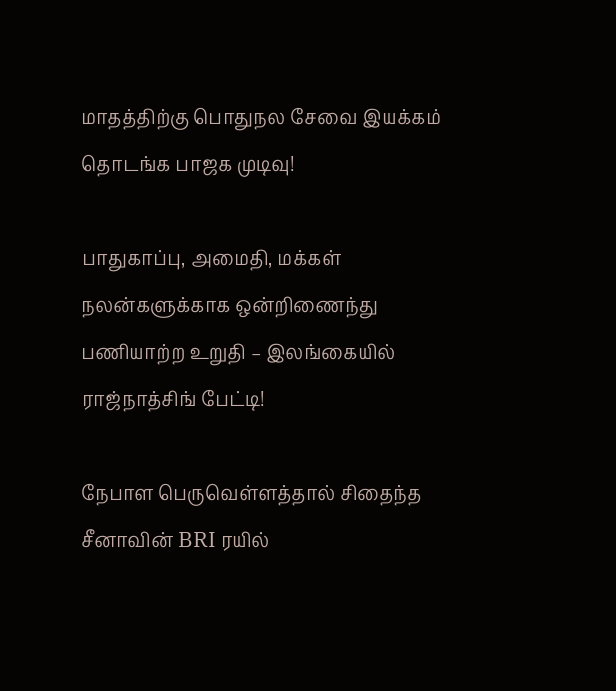மாதத்திற்கு பொதுநல சேவை இயக்கம் தொடங்க பாஜக முடிவு!

பாதுகாப்பு, அமைதி, மக்கள் நலன்களுக்காக ஒன்றிணைந்து பணியாற்ற உறுதி – இலங்கையில் ராஜ்நாத்சிங் பேட்டி!

நேபாள பெருவெள்ளத்தால் சிதைந்த சீனாவின் BRI ரயில்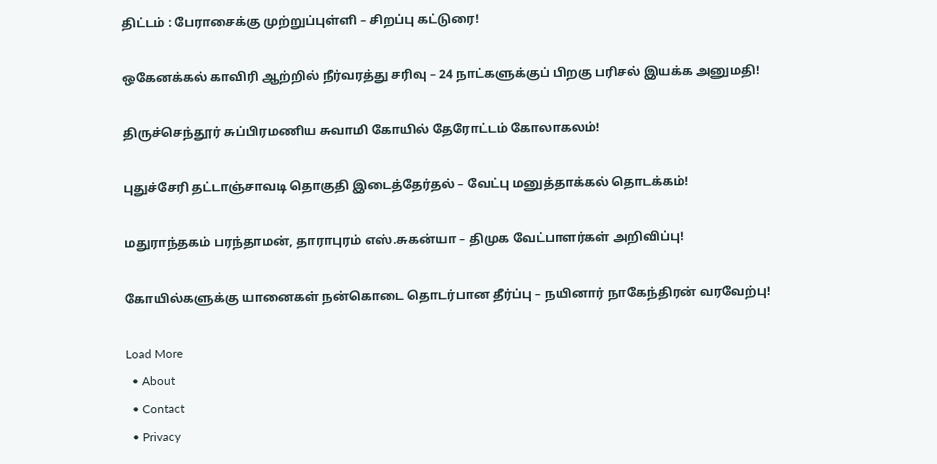திட்டம் : பேராசைக்கு முற்றுப்புள்ளி – சிறப்பு கட்டுரை!

ஒகேனக்கல் காவிரி ஆற்றில் நீர்வரத்து சரிவு – 24 நாட்களுக்குப் பிறகு பரிசல் இயக்க அனுமதி!

திருச்செந்தூர் சுப்பிரமணிய சுவாமி கோயில் தேரோட்டம் கோலாகலம்!

புதுச்சேரி தட்டாஞ்சாவடி தொகுதி இடைத்தேர்தல் – வேட்பு மனுத்தாக்கல் தொடக்கம்!

மதுராந்தகம் பரந்தாமன், தாராபுரம் எஸ்.சுகன்யா – திமுக வேட்பாளர்கள் அறிவிப்பு!

கோயில்களுக்கு யானைகள் நன்கொடை தொடர்பான தீர்ப்பு – நயினார் நாகேந்திரன் வரவேற்பு!

Load More
  • About
  • Contact
  • Privacy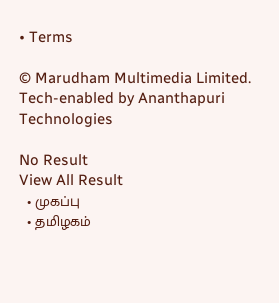• Terms

© Marudham Multimedia Limited.
Tech-enabled by Ananthapuri Technologies

No Result
View All Result
  • முகப்பு
  • தமிழகம்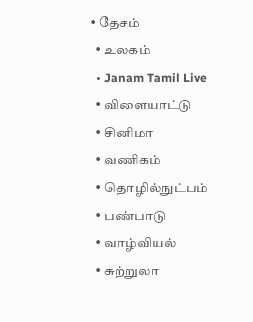• தேசம்
  • உலகம்
  • Janam Tamil Live
  • விளையாட்டு
  • சினிமா
  • வணிகம்
  • தொழில்நுட்பம்
  • பண்பாடு
  • வாழ்வியல்
  • சுற்றுலா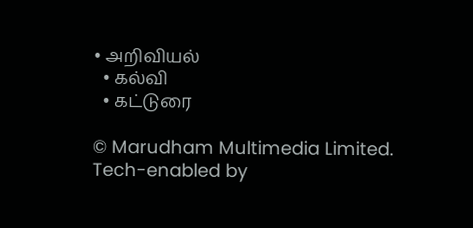• அறிவியல்
  • கல்வி
  • கட்டுரை

© Marudham Multimedia Limited.
Tech-enabled by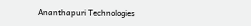Ananthapuri Technologies